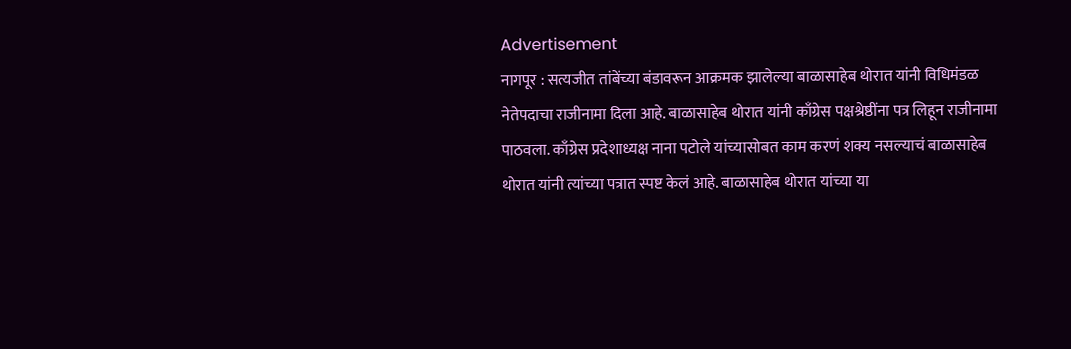Advertisement
नागपूर : सत्यजीत तांबेंच्या बंडावरून आक्रमक झालेल्या बाळासाहेब थोरात यांनी विधिमंडळ नेतेपदाचा राजीनामा दिला आहे. बाळासाहेब थोरात यांनी काँग्रेस पक्षश्रेष्ठींना पत्र लिहून राजीनामा पाठवला. काँग्रेस प्रदेशाध्यक्ष नाना पटोले यांच्यासोबत काम करणं शक्य नसल्याचं बाळासाहेब थोरात यांनी त्यांच्या पत्रात स्पष्ट केलं आहे. बाळासाहेब थोरात यांच्या या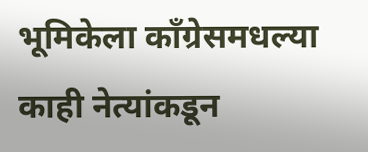भूमिकेला काँग्रेसमधल्या काही नेत्यांकडून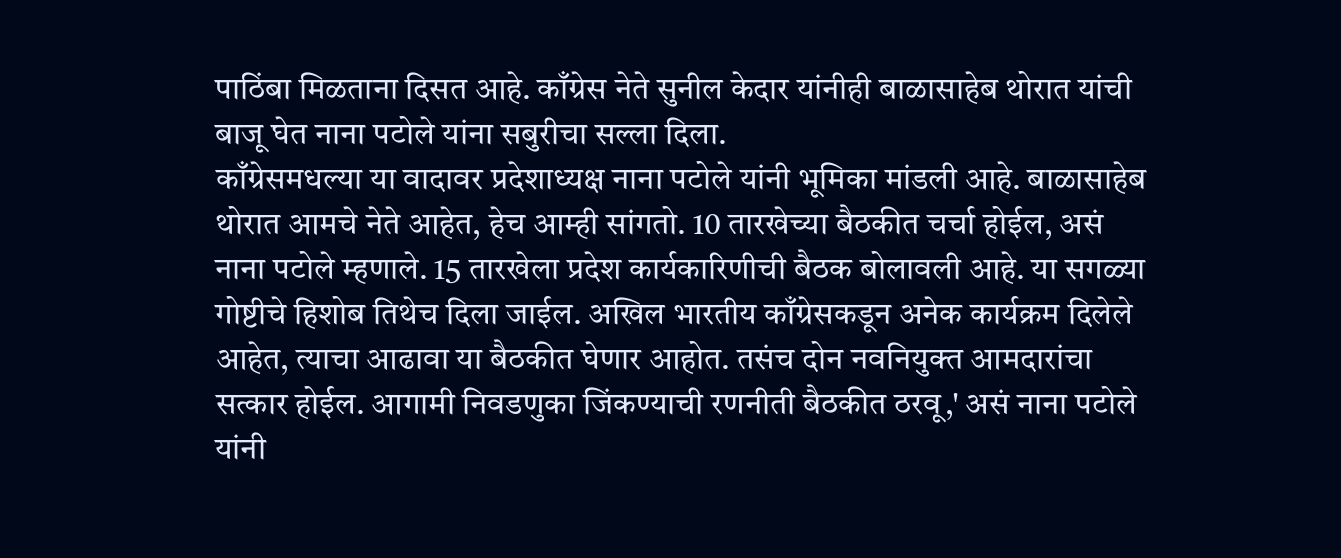पाठिंबा मिळताना दिसत आहे. काँग्रेस नेते सुनील केदार यांनीही बाळासाहेब थोरात यांची बाजू घेत नाना पटोले यांना सबुरीचा सल्ला दिला.
काँग्रेसमधल्या या वादावर प्रदेशाध्यक्ष नाना पटोले यांनी भूमिका मांडली आहे. बाळासाहेब थोरात आमचे नेते आहेत, हेच आम्ही सांगतो. 10 तारखेच्या बैठकीत चर्चा होईल, असं नाना पटोले म्हणाले. 15 तारखेला प्रदेश कार्यकारिणीची बैठक बोलावली आहे. या सगळ्या गोष्टीचे हिशोब तिथेच दिला जाईल. अखिल भारतीय काँग्रेसकडून अनेक कार्यक्रम दिलेले आहेत, त्याचा आढावा या बैठकीत घेणार आहोत. तसंच दोन नवनियुक्त आमदारांचा सत्कार होईल. आगामी निवडणुका जिंकण्याची रणनीती बैठकीत ठरवू,' असं नाना पटोले यांनी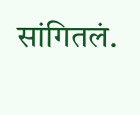सांगितलं.